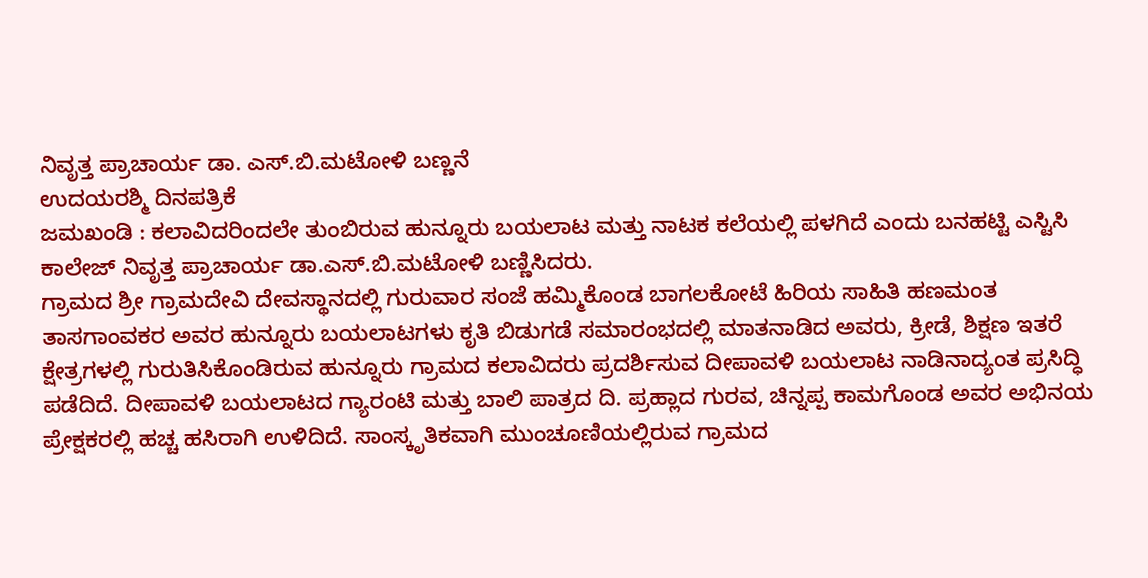ನಿವೃತ್ತ ಪ್ರಾಚಾರ್ಯ ಡಾ. ಎಸ್.ಬಿ.ಮಟೋಳಿ ಬಣ್ಣನೆ
ಉದಯರಶ್ಮಿ ದಿನಪತ್ರಿಕೆ
ಜಮಖಂಡಿ : ಕಲಾವಿದರಿಂದಲೇ ತುಂಬಿರುವ ಹುನ್ನೂರು ಬಯಲಾಟ ಮತ್ತು ನಾಟಕ ಕಲೆಯಲ್ಲಿ ಪಳಗಿದೆ ಎಂದು ಬನಹಟ್ಟಿ ಎಸ್ಟಿಸಿ ಕಾಲೇಜ್ ನಿವೃತ್ತ ಪ್ರಾಚಾರ್ಯ ಡಾ.ಎಸ್.ಬಿ.ಮಟೋಳಿ ಬಣ್ಣಿಸಿದರು.
ಗ್ರಾಮದ ಶ್ರೀ ಗ್ರಾಮದೇವಿ ದೇವಸ್ಥಾನದಲ್ಲಿ ಗುರುವಾರ ಸಂಜೆ ಹಮ್ಮಿಕೊಂಡ ಬಾಗಲಕೋಟೆ ಹಿರಿಯ ಸಾಹಿತಿ ಹಣಮಂತ ತಾಸಗಾಂವಕರ ಅವರ ಹುನ್ನೂರು ಬಯಲಾಟಗಳು ಕೃತಿ ಬಿಡುಗಡೆ ಸಮಾರಂಭದಲ್ಲಿ ಮಾತನಾಡಿದ ಅವರು, ಕ್ರೀಡೆ, ಶಿಕ್ಷಣ ಇತರೆ ಕ್ಷೇತ್ರಗಳಲ್ಲಿ ಗುರುತಿಸಿಕೊಂಡಿರುವ ಹುನ್ನೂರು ಗ್ರಾಮದ ಕಲಾವಿದರು ಪ್ರದರ್ಶಿಸುವ ದೀಪಾವಳಿ ಬಯಲಾಟ ನಾಡಿನಾದ್ಯಂತ ಪ್ರಸಿದ್ಧಿ ಪಡೆದಿದೆ. ದೀಪಾವಳಿ ಬಯಲಾಟದ ಗ್ಯಾರಂಟಿ ಮತ್ತು ಬಾಲಿ ಪಾತ್ರದ ದಿ. ಪ್ರಹ್ಲಾದ ಗುರವ, ಚಿನ್ನಪ್ಪ ಕಾಮಗೊಂಡ ಅವರ ಅಭಿನಯ ಪ್ರೇಕ್ಷಕರಲ್ಲಿ ಹಚ್ಚ ಹಸಿರಾಗಿ ಉಳಿದಿದೆ. ಸಾಂಸ್ಕೃತಿಕವಾಗಿ ಮುಂಚೂಣಿಯಲ್ಲಿರುವ ಗ್ರಾಮದ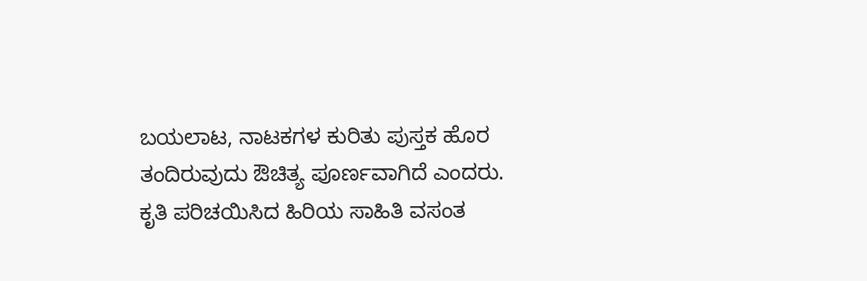ಬಯಲಾಟ, ನಾಟಕಗಳ ಕುರಿತು ಪುಸ್ತಕ ಹೊರ ತಂದಿರುವುದು ಔಚಿತ್ಯ ಪೂರ್ಣವಾಗಿದೆ ಎಂದರು.
ಕೃತಿ ಪರಿಚಯಿಸಿದ ಹಿರಿಯ ಸಾಹಿತಿ ವಸಂತ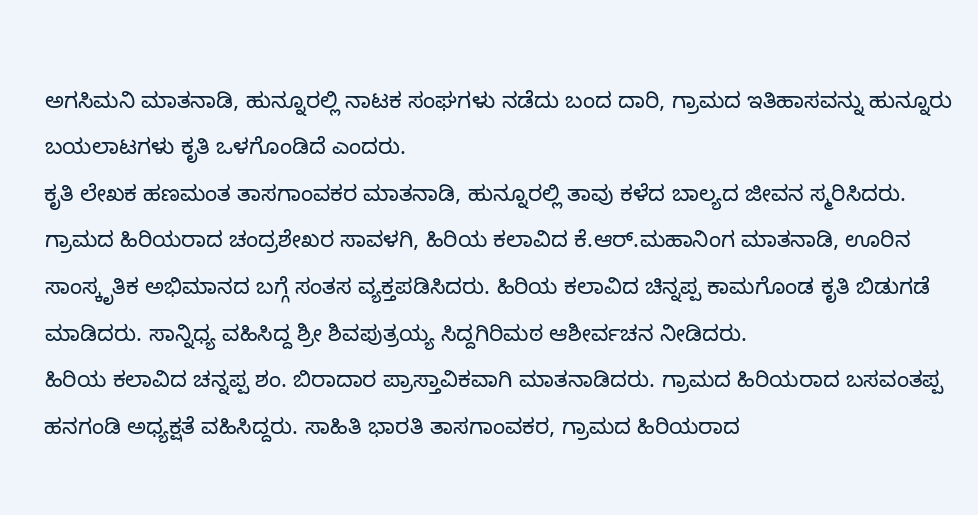ಅಗಸಿಮನಿ ಮಾತನಾಡಿ, ಹುನ್ನೂರಲ್ಲಿ ನಾಟಕ ಸಂಘಗಳು ನಡೆದು ಬಂದ ದಾರಿ, ಗ್ರಾಮದ ಇತಿಹಾಸವನ್ನು ಹುನ್ನೂರು ಬಯಲಾಟಗಳು ಕೃತಿ ಒಳಗೊಂಡಿದೆ ಎಂದರು.
ಕೃತಿ ಲೇಖಕ ಹಣಮಂತ ತಾಸಗಾಂವಕರ ಮಾತನಾಡಿ, ಹುನ್ನೂರಲ್ಲಿ ತಾವು ಕಳೆದ ಬಾಲ್ಯದ ಜೀವನ ಸ್ಮರಿಸಿದರು. ಗ್ರಾಮದ ಹಿರಿಯರಾದ ಚಂದ್ರಶೇಖರ ಸಾವಳಗಿ, ಹಿರಿಯ ಕಲಾವಿದ ಕೆ.ಆರ್.ಮಹಾನಿಂಗ ಮಾತನಾಡಿ, ಊರಿನ ಸಾಂಸ್ಕೃತಿಕ ಅಭಿಮಾನದ ಬಗ್ಗೆ ಸಂತಸ ವ್ಯಕ್ತಪಡಿಸಿದರು. ಹಿರಿಯ ಕಲಾವಿದ ಚಿನ್ನಪ್ಪ ಕಾಮಗೊಂಡ ಕೃತಿ ಬಿಡುಗಡೆ ಮಾಡಿದರು. ಸಾನ್ನಿಧ್ಯ ವಹಿಸಿದ್ದ ಶ್ರೀ ಶಿವಪುತ್ರಯ್ಯ ಸಿದ್ದಗಿರಿಮಠ ಆಶೀರ್ವಚನ ನೀಡಿದರು.
ಹಿರಿಯ ಕಲಾವಿದ ಚನ್ನಪ್ಪ ಶಂ. ಬಿರಾದಾರ ಪ್ರಾಸ್ತಾವಿಕವಾಗಿ ಮಾತನಾಡಿದರು. ಗ್ರಾಮದ ಹಿರಿಯರಾದ ಬಸವಂತಪ್ಪ ಹನಗಂಡಿ ಅಧ್ಯಕ್ಷತೆ ವಹಿಸಿದ್ದರು. ಸಾಹಿತಿ ಭಾರತಿ ತಾಸಗಾಂವಕರ, ಗ್ರಾಮದ ಹಿರಿಯರಾದ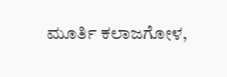ಮೂರ್ತಿ ಕಲಾಜಗೋಳ,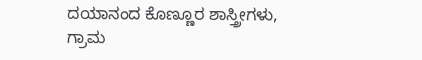ದಯಾನಂದ ಕೊಣ್ಣೂರ ಶಾಸ್ತ್ರೀಗಳು, ಗ್ರಾಮ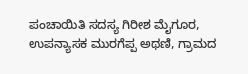ಪಂಚಾಯಿತಿ ಸದಸ್ಯ ಗಿರೀಶ ಮೈಗೂರ, ಉಪನ್ಯಾಸಕ ಮುರಗೆಪ್ಪ ಅಥಣಿ, ಗ್ರಾಮದ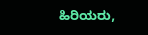ಹಿರಿಯರು,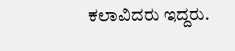ಕಲಾವಿದರು ಇದ್ದರು.